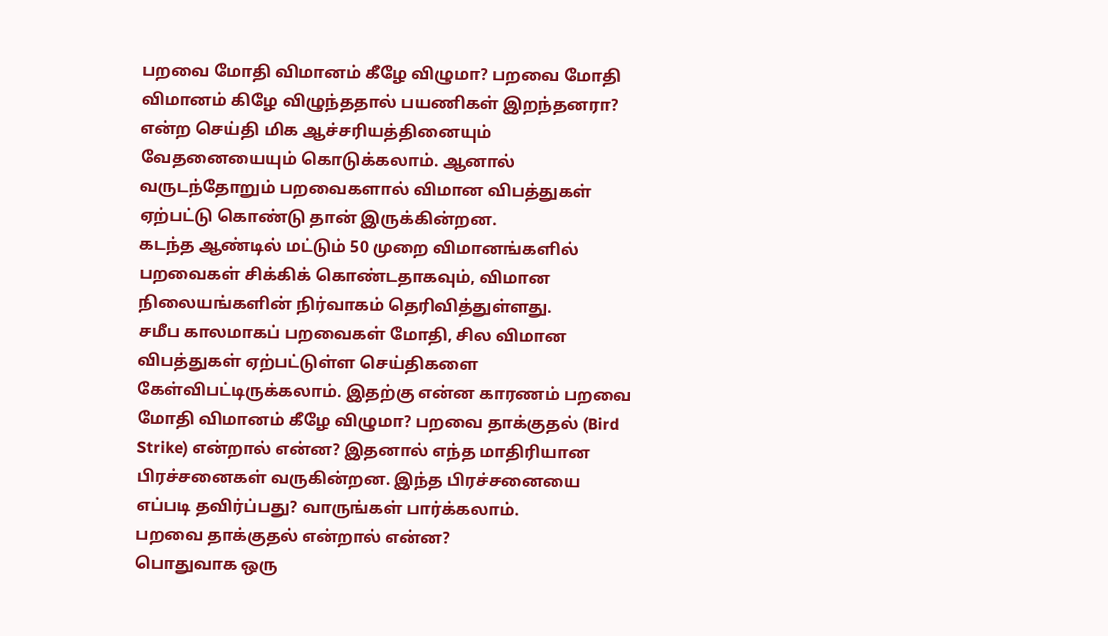பறவை மோதி விமானம் கீழே விழுமா? பறவை மோதி விமானம் கிழே விழுந்ததால் பயணிகள் இறந்தனரா? என்ற செய்தி மிக ஆச்சரியத்தினையும் வேதனையையும் கொடுக்கலாம். ஆனால் வருடந்தோறும் பறவைகளால் விமான விபத்துகள் ஏற்பட்டு கொண்டு தான் இருக்கின்றன.
கடந்த ஆண்டில் மட்டும் 50 முறை விமானங்களில் பறவைகள் சிக்கிக் கொண்டதாகவும், விமான நிலையங்களின் நிர்வாகம் தெரிவித்துள்ளது.
சமீப காலமாகப் பறவைகள் மோதி, சில விமான விபத்துகள் ஏற்பட்டுள்ள செய்திகளை கேள்விபட்டிருக்கலாம். இதற்கு என்ன காரணம் பறவை மோதி விமானம் கீழே விழுமா? பறவை தாக்குதல் (Bird Strike) என்றால் என்ன? இதனால் எந்த மாதிரியான பிரச்சனைகள் வருகின்றன. இந்த பிரச்சனையை எப்படி தவிர்ப்பது? வாருங்கள் பார்க்கலாம்.
பறவை தாக்குதல் என்றால் என்ன?
பொதுவாக ஒரு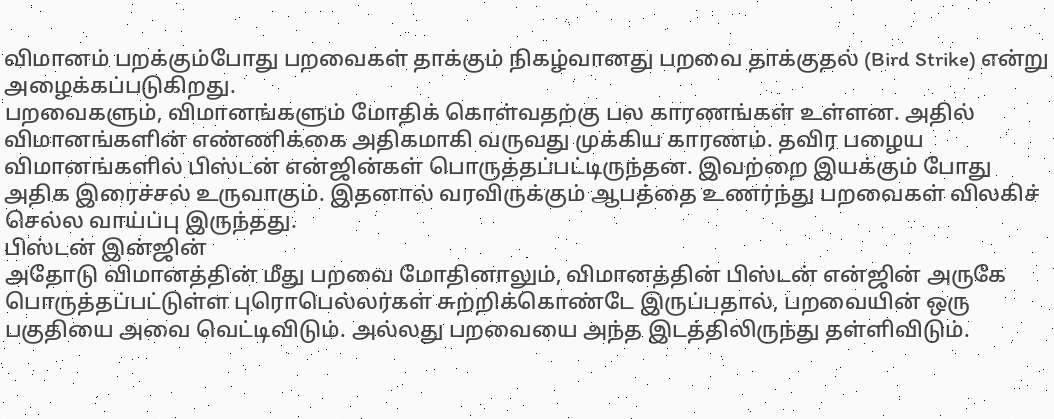விமானம் பறக்கும்போது பறவைகள் தாக்கும் நிகழ்வானது பறவை தாக்குதல் (Bird Strike) என்று அழைக்கப்படுகிறது.
பறவைகளும், விமானங்களும் மோதிக் கொள்வதற்கு பல காரணங்கள் உள்ளன. அதில் விமானங்களின் எண்ணிக்கை அதிகமாகி வருவது முக்கிய காரணம். தவிர பழைய விமானங்களில் பிஸ்டன் என்ஜின்கள் பொருத்தப்பட்டிருந்தன. இவற்றை இயக்கும் போது அதிக இரைச்சல் உருவாகும். இதனால் வரவிருக்கும் ஆபத்தை உணர்ந்து பறவைகள் விலகிச் செல்ல வாய்ப்பு இருந்தது.
பிஸ்டன் இன்ஜின்
அதோடு விமானத்தின் மீது பறவை மோதினாலும், விமானத்தின் பிஸ்டன் என்ஜின் அருகே பொருத்தப்பட்டுள்ள புரொபெல்லர்கள் சுற்றிக்கொண்டே இருப்பதால், பறவையின் ஒரு பகுதியை அவை வெட்டிவிடும். அல்லது பறவையை அந்த இடத்திலிருந்து தள்ளிவிடும்.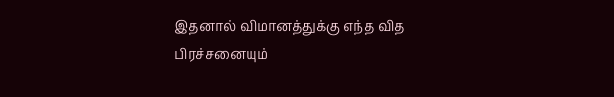இதனால் விமானத்துக்கு எந்த வித பிரச்சனையும்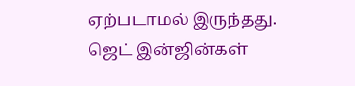ஏற்படாமல் இருந்தது.
ஜெட் இன்ஜின்கள்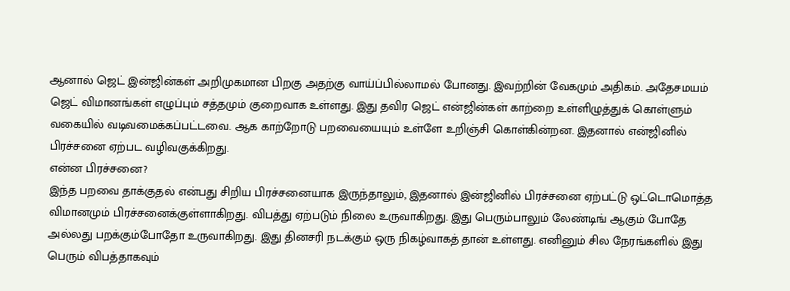ஆனால் ஜெட் இன்ஜின்கள் அறிமுகமான பிறகு அதற்கு வாய்ப்பில்லாமல் போனது. இவற்றின் வேகமும் அதிகம். அதேசமயம் ஜெட் விமானங்கள் எழுப்பும் சத்தமும் குறைவாக உள்ளது. இது தவிர ஜெட் என்ஜின்கள் காற்றை உள்ளிழுத்துக் கொள்ளும் வகையில் வடிவமைக்கப்பட்டவை. ஆக காற்றோடு பறவையையும் உள்ளே உறிஞ்சி கொள்கின்றன. இதனால் என்ஜினில் பிரச்சனை ஏற்பட வழிவகுக்கிறது.
என்ன பிரச்சனை?
இந்த பறவை தாக்குதல் என்பது சிறிய பிரச்சனையாக இருந்தாலும், இதனால் இன்ஜினில் பிரச்சனை ஏற்பட்டு ஒட்டொமொத்த விமானமும் பிரச்சனைக்குள்ளாகிறது. விபத்து ஏற்படும் நிலை உருவாகிறது. இது பெரும்பாலும் லேண்டிங் ஆகும் போதே அல்லது பறக்கும்போதோ உருவாகிறது. இது தினசரி நடக்கும் ஒரு நிகழ்வாகத் தான் உள்ளது. எனினும் சில நேரங்களில் இது பெரும் விபத்தாகவும்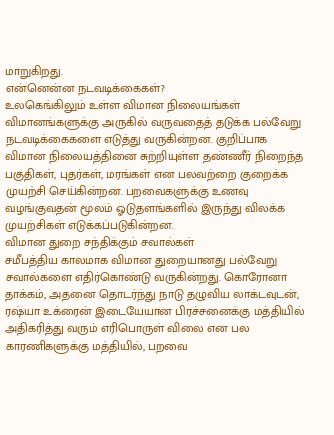மாறுகிறது.
என்னென்ன நடவடிக்கைகள்?
உலகெங்கிலும் உள்ள விமான நிலையங்கள் விமானங்களுக்கு அருகில் வருவதைத் தடுக்க பல்வேறு நடவடிக்கைகளை எடுத்து வருகின்றன. குறிப்பாக விமான நிலையத்தினை சுற்றியுள்ள தண்ணீர் நிறைந்த பகுதிகள், புதர்கள், மரங்கள் என பலவற்றை குறைக்க முயற்சி செய்கின்றன. பறவைகளுக்கு உணவு வழங்குவதன் மூலம் ஓடுதளங்களில் இருந்து விலக்க முயற்சிகள் எடுக்கப்படுகின்றன.
விமான துறை சந்திக்கும் சவால்கள்
சமீபத்திய காலமாக விமான துறையானது பல்வேறு சவால்களை எதிர்கொண்டு வருகின்றது. கொரோனா தாக்கம், அதனை தொடர்ந்து நாடு தழுவிய லாக்டவுடன், ரஷ்யா உக்ரைன் இடையேயான பிரச்சனைக்கு மத்தியில் அதிகரித்து வரும் எரிபொருள் விலை என பல காரணிகளுக்கு மத்தியில், பறவை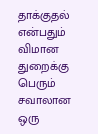தாக்குதல் என்பதும் விமான துறைக்கு பெரும் சவாலான ஒரு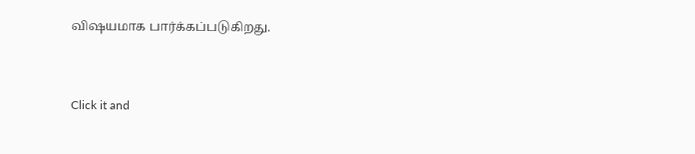விஷயமாக பார்க்கப்படுகிறது.


Click it and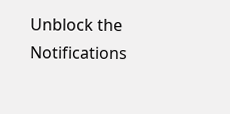Unblock the Notifications